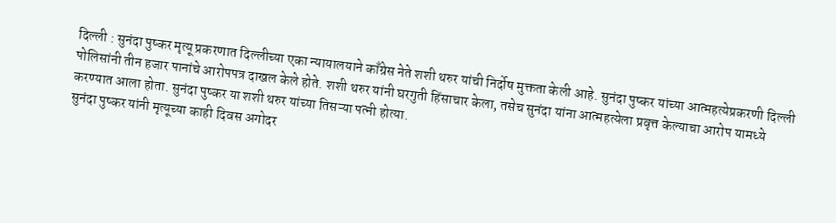दिल्ली : सुनंदा पुष्कर मृत्यू प्रकरणात दिल्लीच्या एका न्यायालयाने काँग्रेस नेते शशी थरुर यांची निर्दोष मुक्तता केली आहे. सुनंदा पुष्कर यांच्या आत्महत्येप्रकरणी दिल्ली पोलिसांनी तीन हजार पानांचे आरोपपत्र दाखल केले होते. शशी थरुर यांनी घरगुती हिंसाचार केला, तसेच सुनंदा यांना आत्महत्येला प्रवृत्त केल्याचा आरोप यामध्ये करण्यात आला होता. सुनंदा पुष्कर या शशी थरुर यांच्या तिसऱ्या पत्नी होत्या.
सुनंदा पुष्कर यांनी मृत्यूच्या काही दिवस अगोदर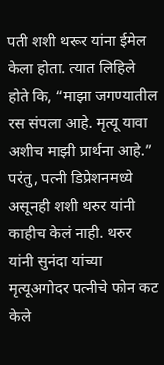पती शशी थरूर यांना ईमेल केला होता. त्यात लिहिले होते कि, “माझा जगण्यातील रस संपला आहे. मृत्यू यावा अशीच माझी प्रार्थना आहे.” परंतु, पत्नी डिप्रेशनमध्ये असूनही शशी थरुर यांनी काहीच केलं नाही. थरुर यांनी सुनंदा यांच्या मृत्यूअगोदर पत्नीचे फोन कट केले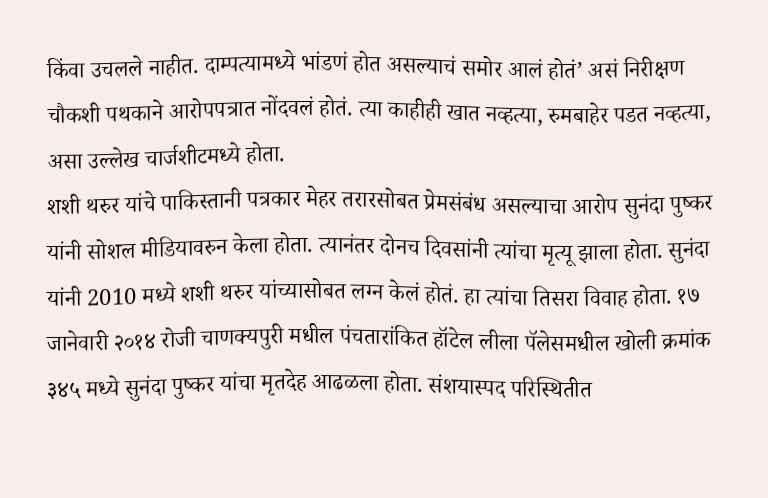किंवा उचलले नाहीत. दाम्पत्यामध्ये भांडणं होत असल्याचं समोर आलं होतं’ असं निरीक्षण चौकशी पथकाने आरोपपत्रात नोंदवलं होतं. त्या काहीही खात नव्हत्या, रुमबाहेर पडत नव्हत्या, असा उल्लेख चार्जशीटमध्ये होता.
शशी थरुर यांचे पाकिस्तानी पत्रकार मेहर तरारसोबत प्रेमसंबंध असल्याचा आरोप सुनंदा पुष्कर यांनी सोशल मीडियावरुन केला होता. त्यानंतर दोनच दिवसांनी त्यांचा मृत्यू झाला होता. सुनंदा यांनी 2010 मध्ये शशी थरुर यांच्यासोबत लग्न केलं होतं. हा त्यांचा तिसरा विवाह होता. १७ जानेवारी २०१४ रोजी चाणक्यपुरी मधील पंचतारांकित हॉटेल लीला पॅलेसमधील खोली क्रमांक ३४५ मध्ये सुनंदा पुष्कर यांचा मृतदेह आढळला होता. संशयास्पद परिस्थितीत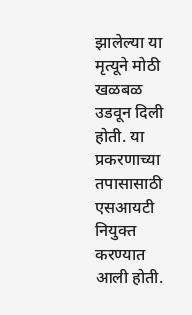झालेल्या या मृत्यूने मोठी खळबळ उडवून दिली होती. या प्रकरणाच्या तपासासाठी एसआयटी नियुक्त करण्यात आली होती.